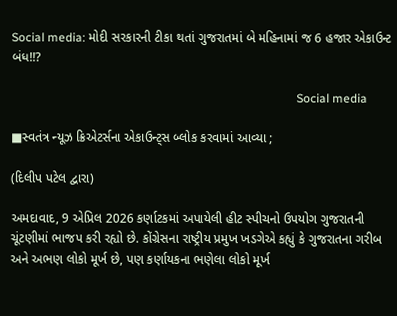Social media: મોદી સરકારની ટીકા થતાં ગુજરાતમાં બે મહિનામાં જ 6 હજાર એકાઉન્ટ બંધ!!?

                                                                                               Social media

■સ્વતંત્ર ન્યૂઝ ક્રિએટર્સના એકાઉન્ટ્સ બ્લોક કરવામાં આવ્યા ;

(દિલીપ પટેલ દ્વારા)

અમદાવાદ, 9 એપ્રિલ 2026 કર્ણાટકમાં અપાયેલી હીટ સ્પીચનો ઉપયોગ ગુજરાતની ચૂંટણીમાં ભાજપ કરી રહ્યો છે. કોંગ્રેસના રાષ્ટ્રીય પ્રમુખ ખડગેએ કહ્યું કે ગુજરાતના ગરીબ અને અભણ લોકો મૂર્ખ છે, પણ કર્ણાયકના ભણેલા લોકો મૂર્ખ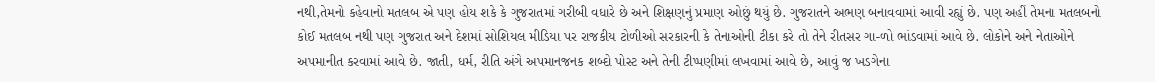નથી,તેમનો કહેવાનો મતલબ એ પણ હોય શકે કે ગુજરાતમાં ગરીબી વધારે છે અને શિક્ષણનું પ્રમાણ ઓછું થયું છે. ગુજરાતને અભણ બનાવવામાં આવી રહ્યું છે. પણ અહીં તેમના મતલબનો કોઈ મતલબ નથી પણ ગુજરાત અને દેશમાં સોશિયલ મીડિયા પર રાજકીય ટોળીઓ સરકારની કે તેનાઓની ટીકા કરે તો તેને રીતસર ગા-ળો ભાંડવામાં આવે છે. લોકોને અને નેતાઓને અપમાનીત કરવામાં આવે છે. જાતી, ધર્મ, રીતિ અંગે અપમાનજનક શબ્દો પોસ્ટ અને તેની ટીપ્પણીમાં લખવામાં આવે છે, આવું જ ખડગેના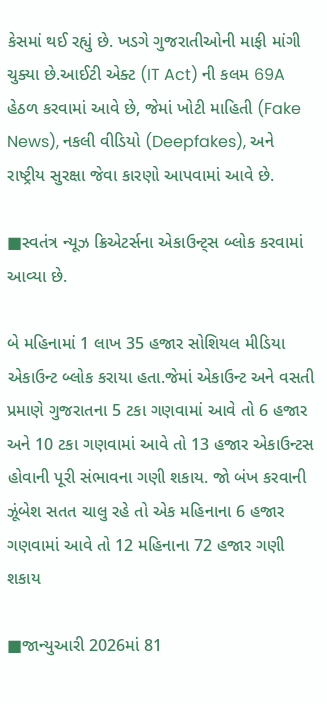કેસમાં થઈ રહ્યું છે. ખડગે ગુજરાતીઓની માફી માંગી ચુક્યા છે.આઈટી એક્ટ (IT Act) ની કલમ 69A હેઠળ કરવામાં આવે છે, જેમાં ખોટી માહિતી (Fake News), નકલી વીડિયો (Deepfakes), અને રાષ્ટ્રીય સુરક્ષા જેવા કારણો આપવામાં આવે છે.

■સ્વતંત્ર ન્યૂઝ ક્રિએટર્સના એકાઉન્ટ્સ બ્લોક કરવામાં આવ્યા છે.

બે મહિનામાં 1 લાખ 35 હજાર સોશિયલ મીડિયા એકાઉન્ટ બ્લોક કરાયા હતા.જેમાં એકાઉન્ટ અને વસતી પ્રમાણે ગુજરાતના 5 ટકા ગણવામાં આવે તો 6 હજાર અને 10 ટકા ગણવામાં આવે તો 13 હજાર એકાઉન્ટસ હોવાની પૂરી સંભાવના ગણી શકાય. જો બંખ કરવાની ઝૂંબેશ સતત ચાલુ રહે તો એક મહિનાના 6 હજાર ગણવામાં આવે તો 12 મહિનાના 72 હજાર ગણી શકાય

■જાન્યુઆરી 2026માં 81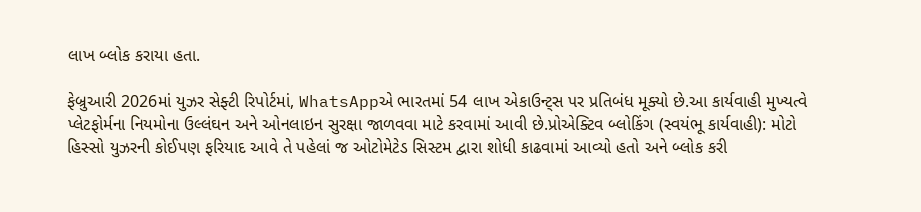લાખ બ્લોક કરાયા હતા.

ફેબ્રુઆરી 2026માં યુઝર સેફ્ટી રિપોર્ટમાં, WhatsAppએ ભારતમાં 54 લાખ એકાઉન્ટ્સ પર પ્રતિબંધ મૂક્યો છે.આ કાર્યવાહી મુખ્યત્વે પ્લેટફોર્મના નિયમોના ઉલ્લંઘન અને ઓનલાઇન સુરક્ષા જાળવવા માટે કરવામાં આવી છે.પ્રોએક્ટિવ બ્લોકિંગ (સ્વયંભૂ કાર્યવાહી): મોટો હિસ્સો યુઝરની કોઈપણ ફરિયાદ આવે તે પહેલાં જ ઓટોમેટેડ સિસ્ટમ દ્વારા શોધી કાઢવામાં આવ્યો હતો અને બ્લોક કરી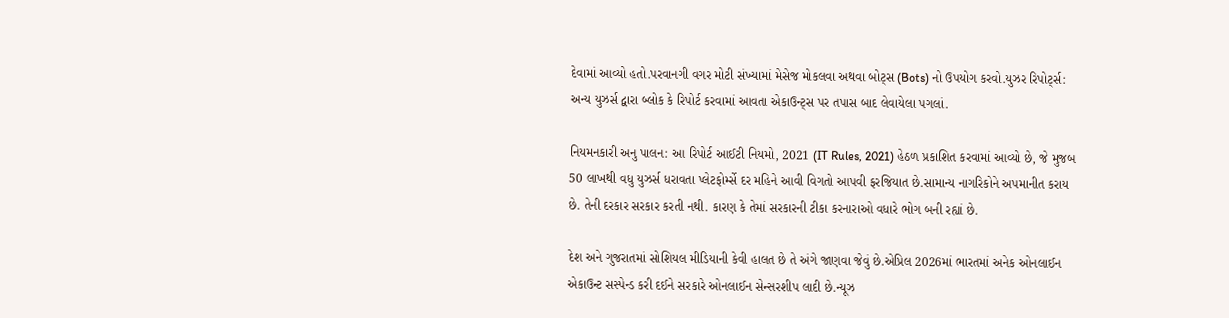દેવામાં આવ્યો હતો.પરવાનગી વગર મોટી સંખ્યામાં મેસેજ મોકલવા અથવા બોટ્સ (Bots) નો ઉપયોગ કરવો.યુઝર રિપોર્ટ્સ: અન્ય યુઝર્સ દ્વારા બ્લોક કે રિપોર્ટ કરવામાં આવતા એકાઉન્ટ્સ પર તપાસ બાદ લેવાયેલા પગલાં.

નિયમનકારી અનુ પાલન: આ રિપોર્ટ આઈટી નિયમો, 2021 (IT Rules, 2021) હેઠળ પ્રકાશિત કરવામાં આવ્યો છે, જે મુજબ 50 લાખથી વધુ યુઝર્સ ધરાવતા પ્લેટફોર્મ્સે દર મહિને આવી વિગતો આપવી ફરજિયાત છે.સામાન્ય નાગરિકોને અપમાનીત કરાય છે. તેની દરકાર સરકાર કરતી નથી. કારણ કે તેમાં સરકારની ટીકા કરનારાઓ વધારે ભોગ બની રહ્યાં છે.

દેશ અને ગુજરાતમાં સોશિયલ મીડિયાની કેવી હાલત છે તે અંગે જાણવા જેવું છે.એપ્રિલ 2026માં ભારતમાં અનેક ઓનલાઈન એકાઉન્ટ સસ્પેન્ડ કરી દઈને સરકારે ઓનલાઈન સેન્સરશીપ લાદી છે.ન્યૂઝ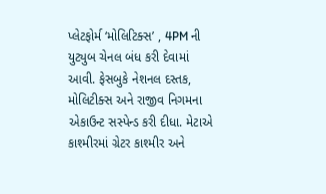પ્લેટફોર્મ ‘મોલિટિક્સ’ , 4PM ની યુટ્યુબ ચેનલ બંધ કરી દેવામાં આવી. ફેસબુકે નેશનલ દસ્તક, મોલિટીક્સ અને રાજીવ નિગમના એકાઉન્ટ સસ્પેન્ડ કરી દીધા. મેટાએ કાશ્મીરમાં ગ્રેટર કાશ્મીર અને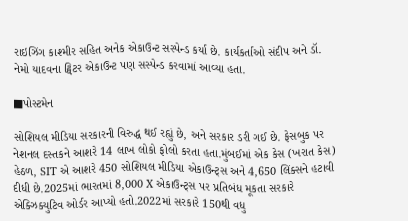રાઇઝિંગ કાશ્મીર સહિત અનેક એકાઉન્ટ સસ્પેન્ડ કર્યા છે. કાર્યકર્તાઓ સંદીપ અને ડૉ. નેમો યાદવના ટ્વિટર એકાઉન્ટ પણ સસ્પેન્ડ કરવામાં આવ્યા હતા.

■પોસ્ટમેન

સોશિયલ મીડિયા સરકારની વિરુદ્ધ થઈ રહ્યું છે, અને સરકાર ડરી ગઈ છે. ફેસબુક પર નેશનલ દસ્તકને આશરે 14 લાખ લોકો ફોલો કરતા હતા.મુંબઈમાં એક કેસ (ખરાત કેસ) હેઠળ, SIT એ આશરે 450 સોશિયલ મીડિયા એકાઉન્ટ્સ અને 4,650 લિંક્સને હટાવી દીધી છે.2025માં ભારતમાં 8,000 X એકાઉન્ટ્સ પર પ્રતિબંધ મૂકતા સરકારે એક્ઝિક્યુટિવ ઓર્ડર આપ્યો હતો.2022માં સરકારે 150થી વધુ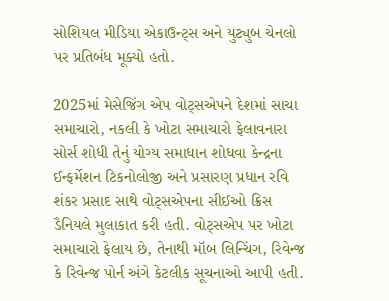સોશિયલ મીડિયા એકાઉન્ટ્સ અને યુટ્યુબ ચેનલો પર પ્રતિબંધ મૂક્યો હતો.

2025માં મેસેજિંગ એપ વોટ્સએપને દેશમાં સાચા સમાચારો, નકલી કે ખોટા સમાચારો ફેલાવનારા સોર્સ શોધી તેનું યોગ્ય સમાધાન શોધવા કેન્દ્રના ઈન્ફર્મેશન ટિકનોલોજી અને પ્રસારણ પ્રધાન રવિ શંકર પ્રસાદ સાથે વોટ્સએપના સીઈઓ ક્રિસ ડૈનિયલે મુલાકાત કરી હતી. વોટ્સએપ પર ખોટા સમાચારો ફેલાય છે, તેનાથી મૉબ લિન્ચિંગ, રિવેન્જ કે રિવેન્જ પોર્ન અંગે કેટલીક સૂચનાઓ આપી હતી.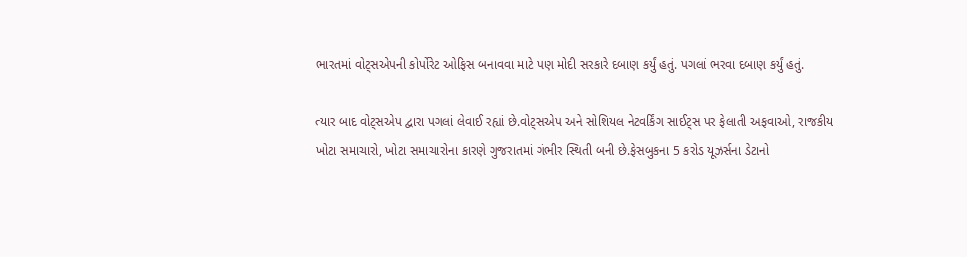ભારતમાં વોટ્સએપની કોર્પોરેટ ઓફિસ બનાવવા માટે પણ મોદી સરકારે દબાણ કર્યું હતું. પગલાં ભરવા દબાણ કર્યું હતું.

ત્યાર બાદ વોટ્સએપ દ્વારા પગલાં લેવાઈ રહ્યાં છે.વોટ્સએપ અને સોશિયલ નેટવર્કિંગ સાઈટ્સ પર ફેલાતી અફવાઓ, રાજકીય ખોટા સમાચારો, ખોટા સમાચારોના કારણે ગુજરાતમાં ગંભીર સ્થિતી બની છે.ફેસબુકના 5 કરોડ યૂઝર્સના ડેટાનો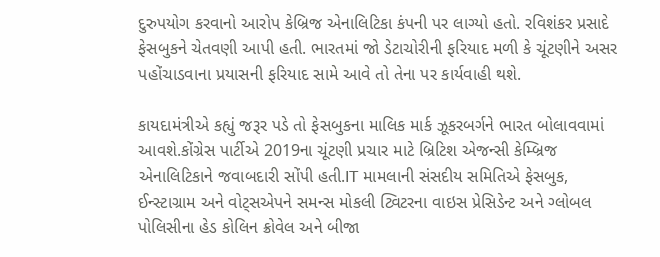દુરુપયોગ કરવાનો આરોપ કેબ્રિજ એનાલિટિકા કંપની પર લાગ્યો હતો. રવિશંકર પ્રસાદે ફેસબુકને ચેતવણી આપી હતી. ભારતમાં જો ડેટાચોરીની ફરિયાદ મળી કે ચૂંટણીને અસર પહોંચાડવાના પ્રયાસની ફરિયાદ સામે આવે તો તેના પર કાર્યવાહી થશે.

કાયદામંત્રીએ કહ્યું જરૂર પડે તો ફેસબુકના માલિક માર્ક ઝૂકરબર્ગને ભારત બોલાવવામાં આવશે.કોંગ્રેસ પાર્ટીએ 2019ના ચૂંટણી પ્રચાર માટે બ્રિટિશ એજન્સી કેમ્બ્રિજ એનાલિટિકાને જવાબદારી સોંપી હતી.IT મામલાની સંસદીય સમિતિએ ફેસબુક, ઈન્સ્ટાગ્રામ અને વોટ્સએપને સમન્સ મોકલી ટ્વિટરના વાઇસ પ્રેસિડેન્ટ અને ગ્લોબલ પોલિસીના હેડ કોલિન ક્રોવેલ અને બીજા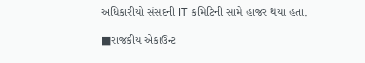અધિકારીયો સંસદની IT કમિટિની સામે હાજર થયા હતા.

■રાજકીય એકાઉન્ટ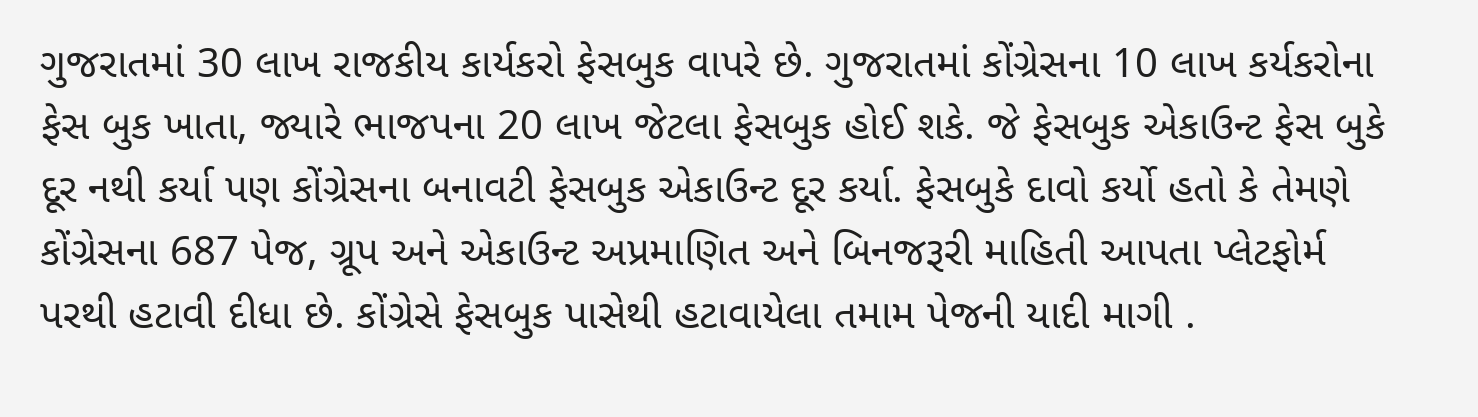ગુજરાતમાં 30 લાખ રાજકીય કાર્યકરો ફેસબુક વાપરે છે. ગુજરાતમાં કોંગ્રેસના 10 લાખ કર્યકરોના ફેસ બુક ખાતા, જ્યારે ભાજપના 20 લાખ જેટલા ફેસબુક હોઈ શકે. જે ફેસબુક એકાઉન્ટ ફેસ બુકે દૂર નથી કર્યા પણ કોંગ્રેસના બનાવટી ફેસબુક એકાઉન્ટ દૂર કર્યા. ફેસબુકે દાવો કર્યો હતો કે તેમણે કોંગ્રેસના 687 પેજ, ગ્રૂપ અને એકાઉન્ટ અપ્રમાણિત અને બિનજરૂરી માહિતી આપતા પ્લેટફોર્મ પરથી હટાવી દીધા છે. કોંગ્રેસે ફેસબુક પાસેથી હટાવાયેલા તમામ પેજની યાદી માગી .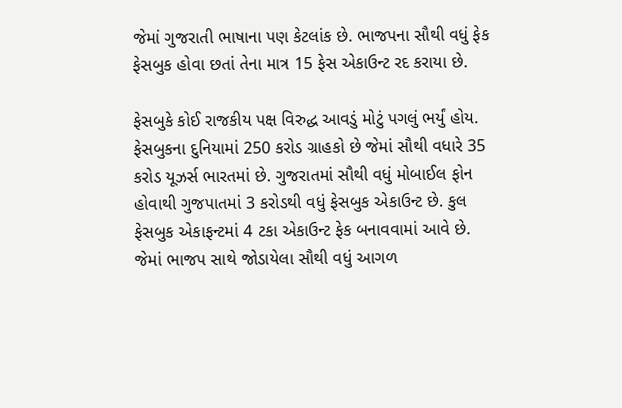જેમાં ગુજરાતી ભાષાના પણ કેટલાંક છે. ભાજપના સૌથી વધું ફેક ફેસબુક હોવા છતાં તેના માત્ર 15 ફેસ એકાઉન્ટ રદ કરાયા છે.

ફેસબુકે કોઈ રાજકીય પક્ષ વિરુદ્ધ આવડું મોટું પગલું ભર્યું હોય. ફેસબુકના દુનિયામાં 250 કરોડ ગ્રાહકો છે જેમાં સૌથી વધારે 35 કરોડ યૂઝર્સ ભારતમાં છે. ગુજરાતમાં સૌથી વધું મોબાઈલ ફોન હોવાથી ગુજપાતમાં 3 કરોડથી વધું ફેસબુક એકાઉન્ટ છે. કુલ ફેસબુક એકાફન્ટમાં 4 ટકા એકાઉન્ટ ફેક બનાવવામાં આવે છે. જેમાં ભાજપ સાથે જોડાયેલા સૌથી વધું આગળ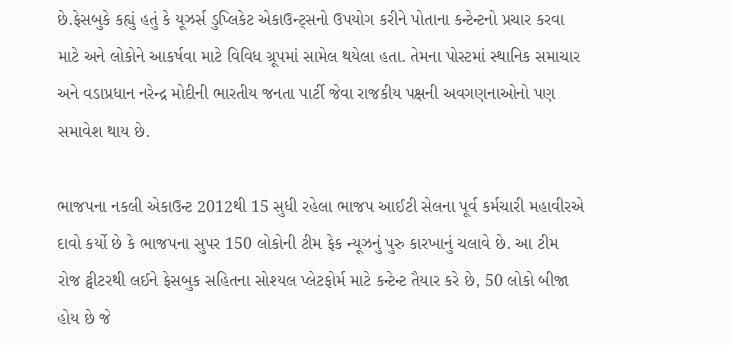છે.ફેસબુકે કહ્યું હતું કે યૂઝર્સ ડુપ્લિકેટ એકાઉન્ટ્સનો ઉપયોગ કરીને પોતાના કન્ટેન્ટનો પ્રચાર કરવા માટે અને લોકોને આકર્ષવા માટે વિવિધ ગ્રૂપમાં સામેલ થયેલા હતા. તેમના પોસ્ટમાં સ્થાનિક સમાચાર અને વડાપ્રધાન નરેન્દ્ર મોદીની ભારતીય જનતા પાર્ટી જેવા રાજકીય પક્ષની અવગણનાઓનો પણ સમાવેશ થાય છે.

ભાજપના નકલી એકાઉન્ટ 2012થી 15 સુધી રહેલા ભાજપ આઈટી સેલના પૂર્વ કર્મચારી મહાવીરએ દાવો કર્યો છે કે ભાજપના સુપર 150 લોકોની ટીમ ફેક ન્યૂઝનું પુરુ કારખાનું ચલાવે છે. આ ટીમ રોજ ટ્વીટરથી લઈને ફેસબુક સહિતના સોશ્યલ પ્લેટફોર્મ માટે કન્ટેન્ટ તૈયાર કરે છે, 50 લોકો બીજા હોય છે જે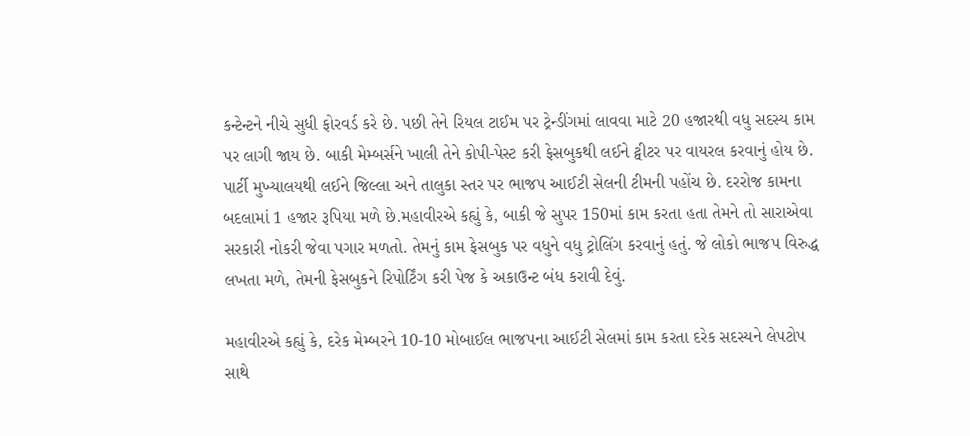કન્ટેન્ટને નીચે સુધી ફોરવર્ડ કરે છે. પછી તેને રિયલ ટાઈમ પર ટ્રેન્ડીંગમાં લાવવા માટે 20 હજારથી વધુ સદસ્ય કામ પર લાગી જાય છે. બાકી મેમ્બર્સને ખાલી તેને કોપી-પેસ્ટ કરી ફેસબુકથી લઈને ટ્વીટર પર વાયરલ કરવાનું હોય છે. પાર્ટી મુખ્યાલયથી લઈને જિલ્લા અને તાલુકા સ્તર પર ભાજપ આઈટી સેલની ટીમની પહોંચ છે. દરરોજ કામના બદલામાં 1 હજાર રૂપિયા મળે છે.મહાવીરએ કહ્યું કે, બાકી જે સુપર 150માં કામ કરતા હતા તેમને તો સારાએવા સરકારી નોકરી જેવા પગાર મળતો. તેમનું કામ ફેસબુક પર વધુને વધુ ટ્રોલિંગ કરવાનું હતું. જે લોકો ભાજપ વિરુદ્ધ લખતા મળે, તેમની ફેસબુકને રિપોર્ટિંગ કરી પેજ કે અકાઉન્ટ બંધ કરાવી દેવું.

મહાવીરએ કહ્યું કે, દરેક મેમ્બરને 10-10 મોબાઈલ ભાજપના આઈટી સેલમાં કામ કરતા દરેક સદસ્યને લેપટોપ સાથે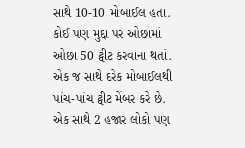સાથે 10-10 મોબાઈલ હતા. કોઈ પણ મુદ્દા પર ઓછામાં ઓછા 50 ટ્વીટ કરવાના થતાં. એક જ સાથે દરેક મોબાઈલથી પાંચ-પાંચ ટ્વીટ મેંબર કરે છે. એક સાથે 2 હજાર લોકો પણ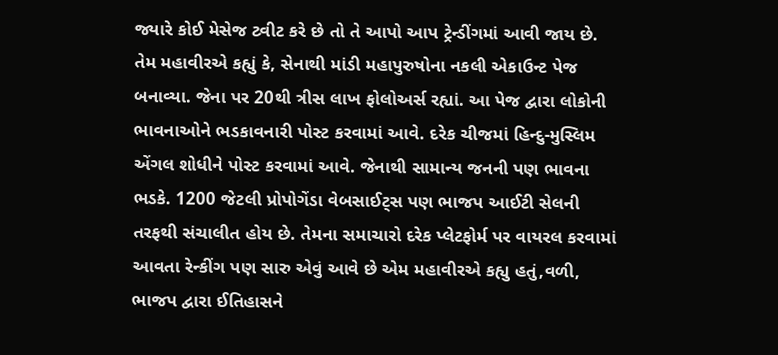જ્યારે કોઈ મેસેજ ટ્વીટ કરે છે તો તે આપો આપ ટ્રેન્ડીંગમાં આવી જાય છે. તેમ મહાવીરએ કહ્યું કે, સેનાથી માંડી મહાપુરુષોના નકલી એકાઉન્ટ પેજ બનાવ્યા. જેના પર 20થી ત્રીસ લાખ ફોલોઅર્સ રહ્યાં. આ પેજ દ્વારા લોકોની ભાવનાઓને ભડકાવનારી પોસ્ટ કરવામાં આવે. દરેક ચીજમાં હિન્દુ-મુસ્લિમ એંગલ શોધીને પોસ્ટ કરવામાં આવે. જેનાથી સામાન્ય જનની પણ ભાવના ભડકે. 1200 જેટલી પ્રોપોગેંડા વેબસાઈટ્સ પણ ભાજપ આઈટી સેલની તરફથી સંચાલીત હોય છે. તેમના સમાચારો દરેક પ્લેટફોર્મ પર વાયરલ કરવામાં આવતા રેન્કીંગ પણ સારુ એવું આવે છે એમ મહાવીરએ કહ્યુ હતું,વળી, ભાજપ દ્વારા ઈતિહાસને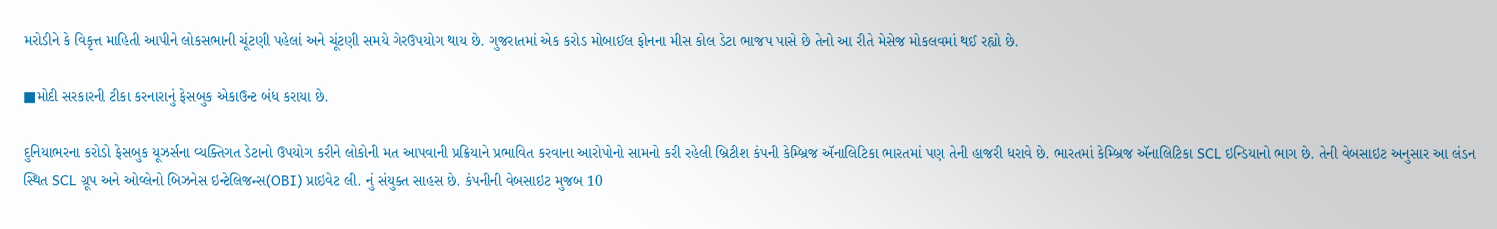મરોડીને કે વિકૃત્ત માહિતી આપીને લોકસભાની ચૂંટણી પહેલાં અને ચૂંટણી સમયે ગેરઉપયોગ થાય છે. ગુજરાતમાં એક કરોડ મોબાઈલ ફોનના મીસ કોલ ડેટા ભાજપ પાસે છે તેનો આ રીતે મેસેજ મોકલવમાં થઈ રહ્યો છે.

■મોદી સરકારની ટીકા કરનારાનું ફેસબુક એકાઉન્ટ બંધ કરાયા છે.

દુનિયાભરના કરોડો ફેસબુક યૂઝર્સના વ્યક્તિગત ડેટાનો ઉપયોગ કરીને લોકોની મત આપવાની પ્રક્રિયાને પ્રભાવિત કરવાના આરોપોનો સામનો કરી રહેલી બ્રિટીશ કંપની કેમ્બ્રિજ ઍનાલિટિકા ભારતમાં પણ તેની હાજરી ધરાવે છે. ભારતમાં કેમ્બ્રિજ ઍનાલિટિકા SCL ઇન્ડિયાનો ભાગ છે. તેની વેબસાઇટ અનુસાર આ લંડન સ્થિત SCL ગ્રૂપ અને ઓવ્લેનો બિઝનેસ ઇન્ટેલિજન્સ(OBI) પ્રાઇવેટ લી. નું સંયુક્ત સાહસ છે. કંપનીની વેબસાઇટ મુજબ 10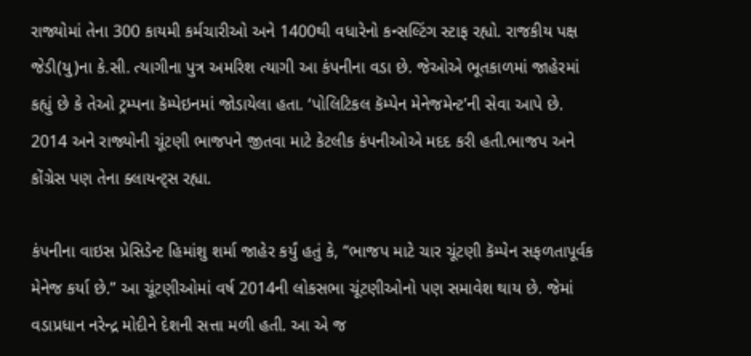રાજ્યોમાં તેના 300 કાયમી કર્મચારીઓ અને 1400થી વધારેનો કન્સલ્ટિંગ સ્ટાફ રહ્યો. રાજકીય પક્ષ જેડી(યુ)ના કે.સી. ત્યાગીના પુત્ર અમરિશ ત્યાગી આ કંપનીના વડા છે. જેઓએ ભૂતકાળમાં જાહેરમાં કહ્યું છે કે તેઓ ટ્રમ્પના કૅમ્પેઇનમાં જોડાયેલા હતા. ‘પોલિટિકલ કૅમ્પેન મેનેજમેન્ટ’ની સેવા આપે છે. 2014 અને રાજ્યોની ચૂંટણી ભાજપને જીતવા માટે કેટલીક કંપનીઓએ મદદ કરી હતી.ભાજપ અને કોંગ્રેસ પણ તેના ક્લાયન્ટ્સ રહ્યા.

કંપનીના વાઇસ પ્રેસિડેન્ટ હિમાંશુ શર્મા જાહેર કર્યું હતું કે, “ભાજપ માટે ચાર ચૂંટણી કૅમ્પેન સફળતાપૂર્વક મેનેજ કર્યા છે.” આ ચૂંટણીઓમાં વર્ષ 2014ની લોકસભા ચૂંટણીઓનો પણ સમાવેશ થાય છે. જેમાં વડાપ્રધાન નરેન્દ્ર મોદીને દેશની સત્તા મળી હતી. આ એ જ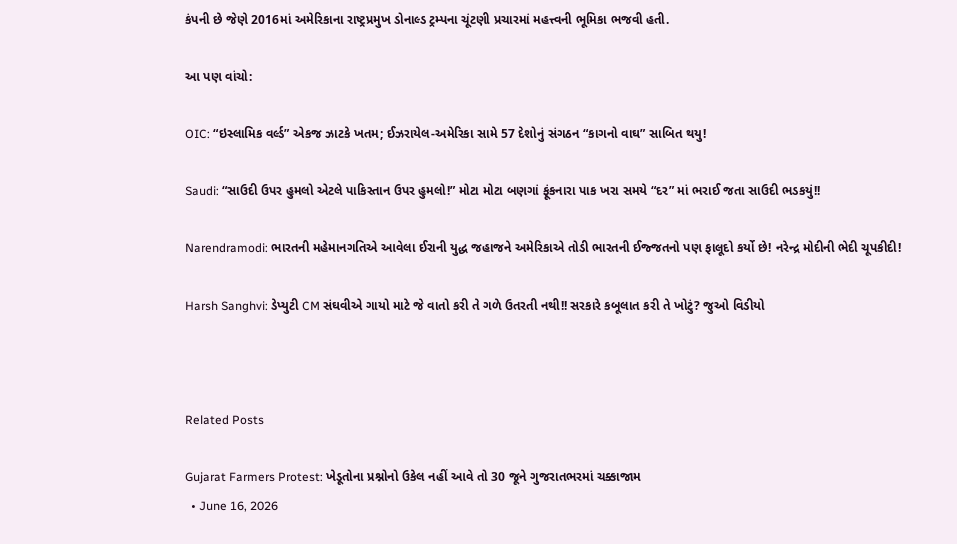કંપની છે જેણે 2016માં અમેરિકાના રાષ્ટ્રપ્રમુખ ડોનાલ્ડ ટ્રમ્પના ચૂંટણી પ્રચારમાં મહત્ત્વની ભૂમિકા ભજવી હતી.

આ પણ વાંચો:

OIC: “ઇસ્લામિક વર્લ્ડ” એકજ ઝાટકે ખતમ; ઈઝરાયેલ-અમેરિકા સામે 57 દેશોનું સંગઠન “કાગનો વાઘ” સાબિત થયુ!

Saudi: “સાઉદી ઉપર હુમલો એટલે પાકિસ્તાન ઉપર હુમલો!” મોટા મોટા બણગાં ફૂંકનારા પાક ખરા સમયે “દર” માં ભરાઈ જતા સાઉદી ભડકયું!!

Narendramodi: ભારતની મહેમાનગતિએ આવેલા ઈરાની યુદ્ધ જહાજને અમેરિકાએ તોડી ભારતની ઈજ્જતનો પણ ફાલૂદો કર્યો છે! નરેન્દ્ર મોદીની ભેદી ચૂપકીદી!

Harsh Sanghvi: ડેપ્યુટી CM સંઘવીએ ગાયો માટે જે વાતો કરી તે ગળે ઉતરતી નથી!! સરકારે કબૂલાત કરી તે ખોટું? જુઓ વિડીયો



Related Posts

Gujarat Farmers Protest: ખેડૂતોના પ્રશ્નોનો ઉકેલ નહીં આવે તો 30 જૂને ગુજરાતભરમાં ચક્કાજામ
  • June 16, 2026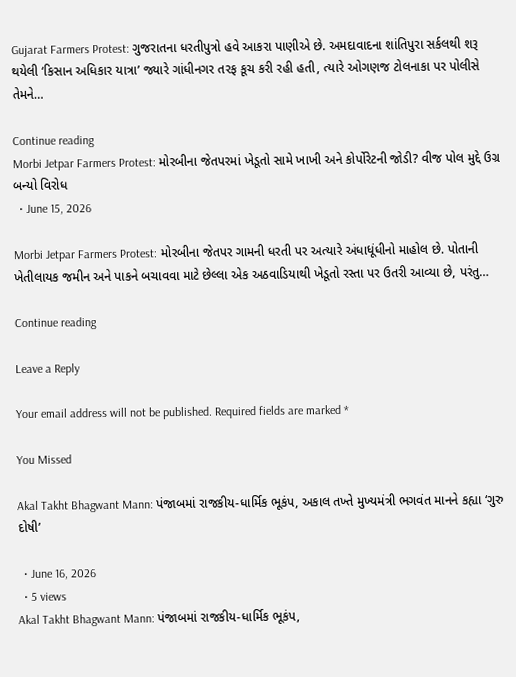Gujarat Farmers Protest: ગુજરાતના ધરતીપુત્રો હવે આકરા પાણીએ છે. અમદાવાદના શાંતિપુરા સર્કલથી શરૂ થયેલી ‘કિસાન અધિકાર યાત્રા’ જ્યારે ગાંધીનગર તરફ કૂચ કરી રહી હતી, ત્યારે ઓગણજ ટોલનાકા પર પોલીસે તેમને…

Continue reading
Morbi Jetpar Farmers Protest: મોરબીના જેતપરમાં ખેડૂતો સામે ખાખી અને કોર્પોરેટની જોડી? વીજ પોલ મુદ્દે ઉગ્ર બન્યો વિરોધ
  • June 15, 2026

Morbi Jetpar Farmers Protest: મોરબીના જેતપર ગામની ધરતી પર અત્યારે અંધાધૂંધીનો માહોલ છે. પોતાની ખેતીલાયક જમીન અને પાકને બચાવવા માટે છેલ્લા એક અઠવાડિયાથી ખેડૂતો રસ્તા પર ઉતરી આવ્યા છે, પરંતુ…

Continue reading

Leave a Reply

Your email address will not be published. Required fields are marked *

You Missed

Akal Takht Bhagwant Mann: પંજાબમાં રાજકીય-ધાર્મિક ભૂકંપ, અકાલ તખ્તે મુખ્યમંત્રી ભગવંત માનને કહ્યા ‘ગુરુ દોષી’

  • June 16, 2026
  • 5 views
Akal Takht Bhagwant Mann: પંજાબમાં રાજકીય-ધાર્મિક ભૂકંપ,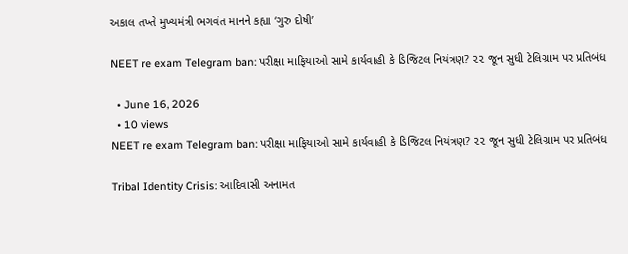અકાલ તખ્તે મુખ્યમંત્રી ભગવંત માનને કહ્યા ‘ગુરુ દોષી’

NEET re exam Telegram ban: પરીક્ષા માફિયાઓ સામે કાર્યવાહી કે ડિજિટલ નિયંત્રણ? ૨૨ જૂન સુધી ટેલિગ્રામ પર પ્રતિબંધ

  • June 16, 2026
  • 10 views
NEET re exam Telegram ban: પરીક્ષા માફિયાઓ સામે કાર્યવાહી કે ડિજિટલ નિયંત્રણ? ૨૨ જૂન સુધી ટેલિગ્રામ પર પ્રતિબંધ

Tribal Identity Crisis: આદિવાસી અનામત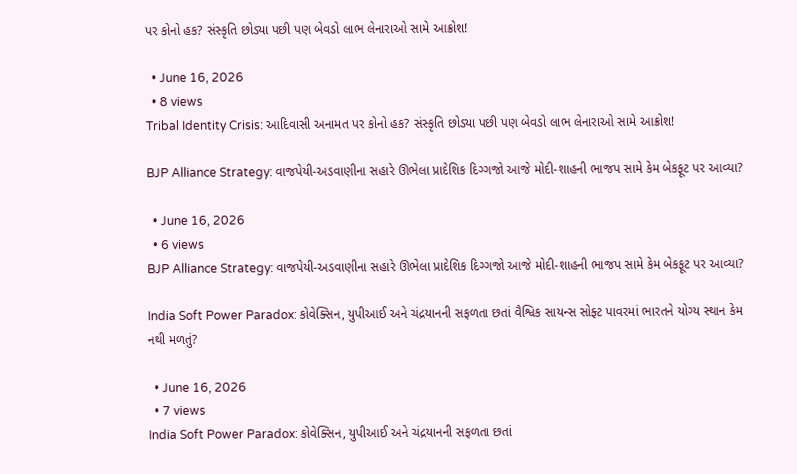પર કોનો હક? સંસ્કૃતિ છોડ્યા પછી પણ બેવડો લાભ લેનારાઓ સામે આક્રોશ!

  • June 16, 2026
  • 8 views
Tribal Identity Crisis: આદિવાસી અનામત પર કોનો હક? સંસ્કૃતિ છોડ્યા પછી પણ બેવડો લાભ લેનારાઓ સામે આક્રોશ!

BJP Alliance Strategy: વાજપેયી-અડવાણીના સહારે ઊભેલા પ્રાદેશિક દિગ્ગજો આજે મોદી-શાહની ભાજપ સામે કેમ બેકફૂટ પર આવ્યા?

  • June 16, 2026
  • 6 views
BJP Alliance Strategy: વાજપેયી-અડવાણીના સહારે ઊભેલા પ્રાદેશિક દિગ્ગજો આજે મોદી-શાહની ભાજપ સામે કેમ બેકફૂટ પર આવ્યા?

India Soft Power Paradox: કોવેક્સિન, યુપીઆઈ અને ચંદ્રયાનની સફળતા છતાં વૈશ્વિક સાયન્સ સોફ્ટ પાવરમાં ભારતને યોગ્ય સ્થાન કેમ નથી મળતું?

  • June 16, 2026
  • 7 views
India Soft Power Paradox: કોવેક્સિન, યુપીઆઈ અને ચંદ્રયાનની સફળતા છતાં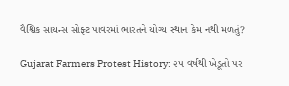વૈશ્વિક સાયન્સ સોફ્ટ પાવરમાં ભારતને યોગ્ય સ્થાન કેમ નથી મળતું?

Gujarat Farmers Protest History: ૨૫ વર્ષથી ખેડૂતો પર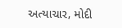અત્યાચાર, મોદી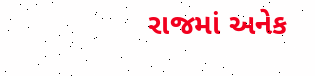રાજમાં અનેક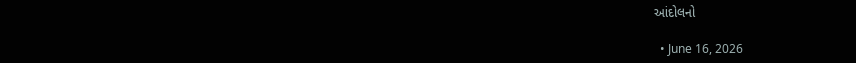આંદોલનો

  • June 16, 2026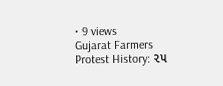• 9 views
Gujarat Farmers Protest History: ૨૫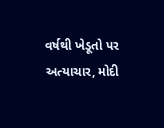વર્ષથી ખેડૂતો પર અત્યાચાર, મોદી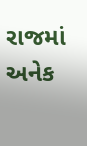રાજમાં અનેક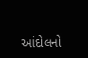આંદોલનો